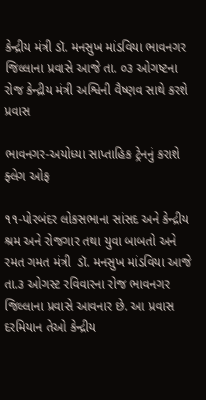કેન્દ્રીય મંત્રી ડૉ. મનસુખ માંડવિયા ભાવનગર જિલ્લાના પ્રવાસે આજે તા. ૦૩ ઓગષ્ટના રોજ કેન્દ્રીય મંત્રી અશ્વિની વૈષ્ણવ સાથે કરશે પ્રવાસ

ભાવનગર-અયોધ્યા સાપ્તાહિક ટ્રેનનું કરાશે ફ્લેગ ઓફ

૧૧-પોરબંદર લોકસભાના સાંસદ અને કેન્દ્રીય શ્રમ અને રોજગાર તથા યુવા બાબતો અને રમત ગમત મંત્રી  ડૉ. મનસુખ માંડવિયા આજે  તા.૩ ઓગસ્ટ રવિવારના રોજ ભાવનગર જિલ્લાના પ્રવાસે આવનાર છે. આ પ્રવાસ દરમિયાન તેઓ કેન્દ્રીય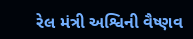રેલ મંત્રી અશ્વિની વૈષ્ણવ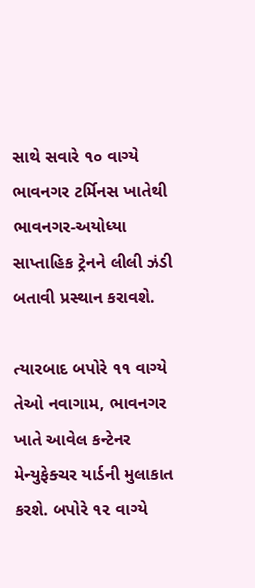સાથે સવારે ૧૦ વાગ્યે ભાવનગર ટર્મિનસ ખાતેથી ભાવનગર-અયોધ્યા સાપ્તાહિક ટ્રેનને લીલી ઝંડી બતાવી પ્રસ્થાન કરાવશે.

ત્યારબાદ બપોરે ૧૧ વાગ્યે તેઓ નવાગામ, ભાવનગર ખાતે આવેલ કન્ટેનર મેન્યુફેક્ચર યાર્ડની મુલાકાત કરશે. બપોરે ૧૨ વાગ્યે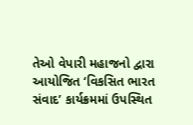તેઓ વેપારી મહાજનો દ્વારા આયોજિત ‘વિકસિત ભારત સંવાદ’ કાર્યક્રમમાં ઉપસ્થિત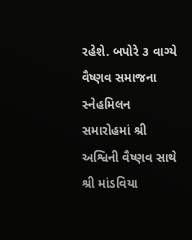રહેશે. બપોરે ૩ વાગ્યે વૈષ્ણવ સમાજના સ્નેહમિલન સમારોહમાં શ્રી અશ્વિની વૈષ્ણવ સાથે શ્રી માંડવિયા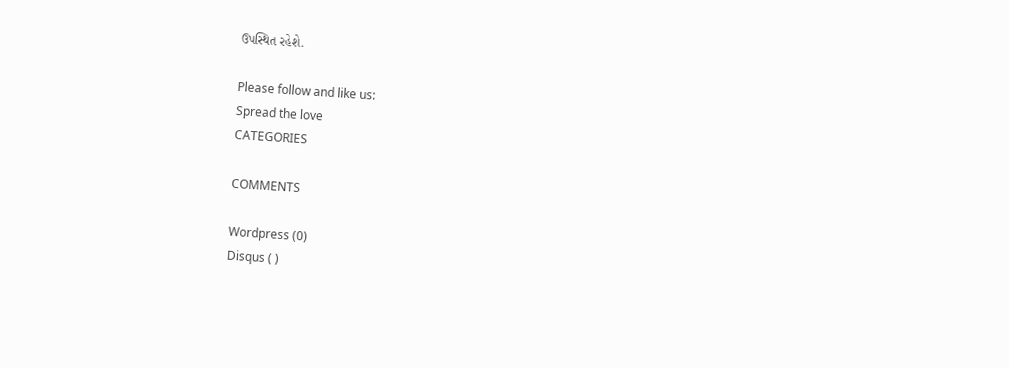ઉપસ્થિત રહેશે.

Please follow and like us:
Spread the love
CATEGORIES

COMMENTS

Wordpress (0)
Disqus ( )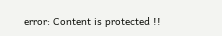error: Content is protected !!